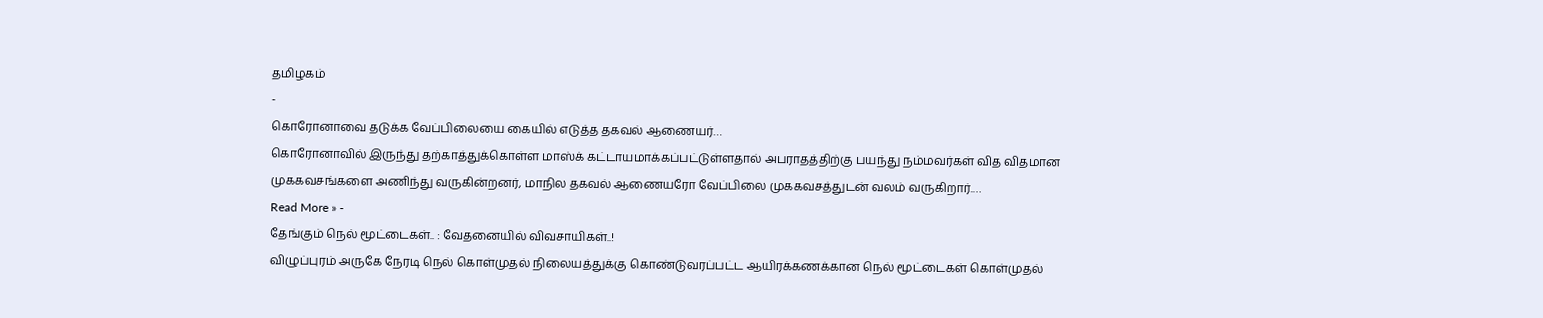தமிழகம்
-
கொரோனாவை தடுக்க வேப்பிலையை கையில் எடுத்த தகவல் ஆணையர்…
கொரோனாவில் இருந்து தற்காத்துக்கொள்ள மாஸ்க் கட்டாயமாக்கப்பட்டுள்ளதால் அபராதத்திற்கு பயந்து நம்மவர்கள் வித விதமான முககவசங்களை அணிந்து வருகின்றனர், மாநில தகவல் ஆணையரோ வேப்பிலை முககவசத்துடன் வலம் வருகிறார்.…
Read More » -
தேங்கும் நெல் மூட்டைகள்.. : வேதனையில் விவசாயிகள்..!
விழுப்புரம் அருகே நேரடி நெல் கொள்முதல் நிலையத்துக்கு கொண்டுவரப்பட்ட ஆயிரக்கணக்கான நெல் மூட்டைகள் கொள்முதல்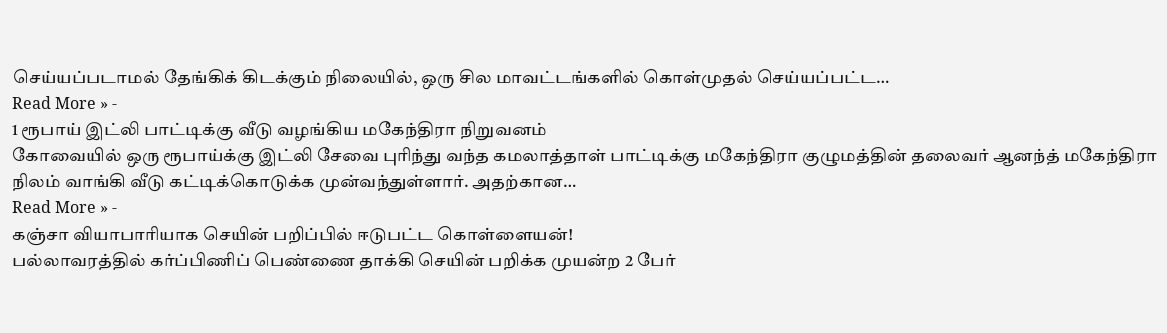செய்யப்படாமல் தேங்கிக் கிடக்கும் நிலையில், ஒரு சில மாவட்டங்களில் கொள்முதல் செய்யப்பட்ட…
Read More » -
1 ரூபாய் இட்லி பாட்டிக்கு வீடு வழங்கிய மகேந்திரா நிறுவனம்
கோவையில் ஒரு ரூபாய்க்கு இட்லி சேவை புரிந்து வந்த கமலாத்தாள் பாட்டிக்கு மகேந்திரா குழுமத்தின் தலைவர் ஆனந்த் மகேந்திரா நிலம் வாங்கி வீடு கட்டிக்கொடுக்க முன்வந்துள்ளார். அதற்கான…
Read More » -
கஞ்சா வியாபாரியாக செயின் பறிப்பில் ஈடுபட்ட கொள்ளையன்!
பல்லாவரத்தில் கர்ப்பிணிப் பெண்ணை தாக்கி செயின் பறிக்க முயன்ற 2 பேர்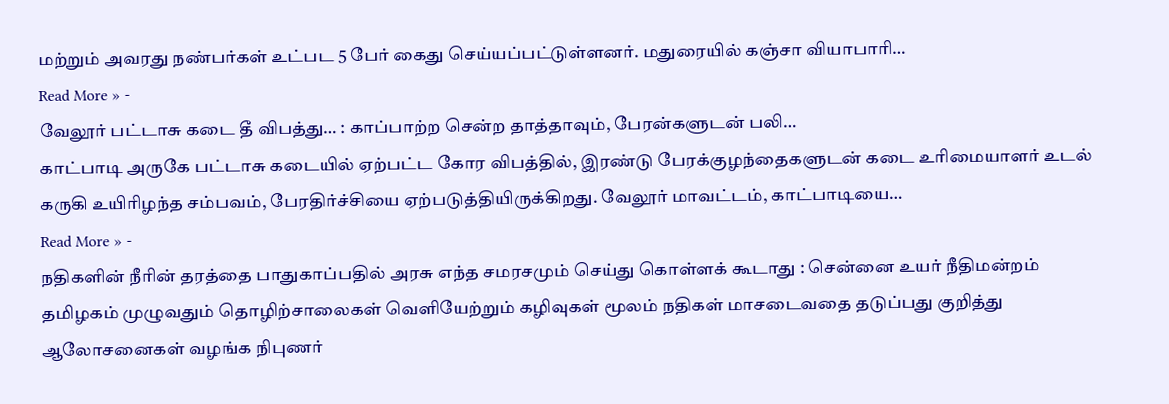மற்றும் அவரது நண்பர்கள் உட்பட 5 பேர் கைது செய்யப்பட்டுள்ளனர். மதுரையில் கஞ்சா வியாபாரி…
Read More » -
வேலூர் பட்டாசு கடை தீ விபத்து… : காப்பாற்ற சென்ற தாத்தாவும், பேரன்களுடன் பலி…
காட்பாடி அருகே பட்டாசு கடையில் ஏற்பட்ட கோர விபத்தில், இரண்டு பேரக்குழந்தைகளுடன் கடை உரிமையாளர் உடல் கருகி உயிரிழந்த சம்பவம், பேரதிர்ச்சியை ஏற்படுத்தியிருக்கிறது. வேலூர் மாவட்டம், காட்பாடியை…
Read More » -
நதிகளின் நீரின் தரத்தை பாதுகாப்பதில் அரசு எந்த சமரசமும் செய்து கொள்ளக் கூடாது : சென்னை உயர் நீதிமன்றம்
தமிழகம் முழுவதும் தொழிற்சாலைகள் வெளியேற்றும் கழிவுகள் மூலம் நதிகள் மாசடைவதை தடுப்பது குறித்து ஆலோசனைகள் வழங்க நிபுணர்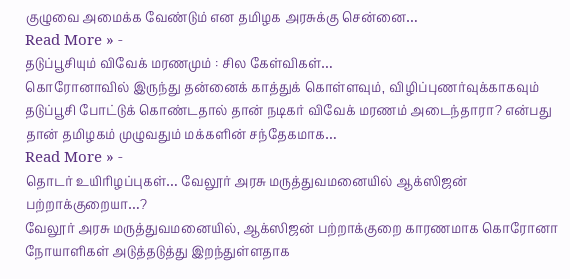குழுவை அமைக்க வேண்டும் என தமிழக அரசுக்கு சென்னை…
Read More » -
தடுப்பூசியும் விவேக் மரணமும் : சில கேள்விகள்…
கொரோனாவில் இருந்து தன்னைக் காத்துக் கொள்ளவும், விழிப்புணர்வுக்காகவும் தடுப்பூசி போட்டுக் கொண்டதால் தான் நடிகர் விவேக் மரணம் அடைந்தாரா? என்பது தான் தமிழகம் முழுவதும் மக்களின் சந்தேகமாக…
Read More » -
தொடர் உயிரிழப்புகள்… வேலூர் அரசு மருத்துவமனையில் ஆக்ஸிஜன் பற்றாக்குறையா…?
வேலூர் அரசு மருத்துவமனையில், ஆக்ஸிஜன் பற்றாக்குறை காரணமாக கொரோனா நோயாளிகள் அடுத்தடுத்து இறந்துள்ளதாக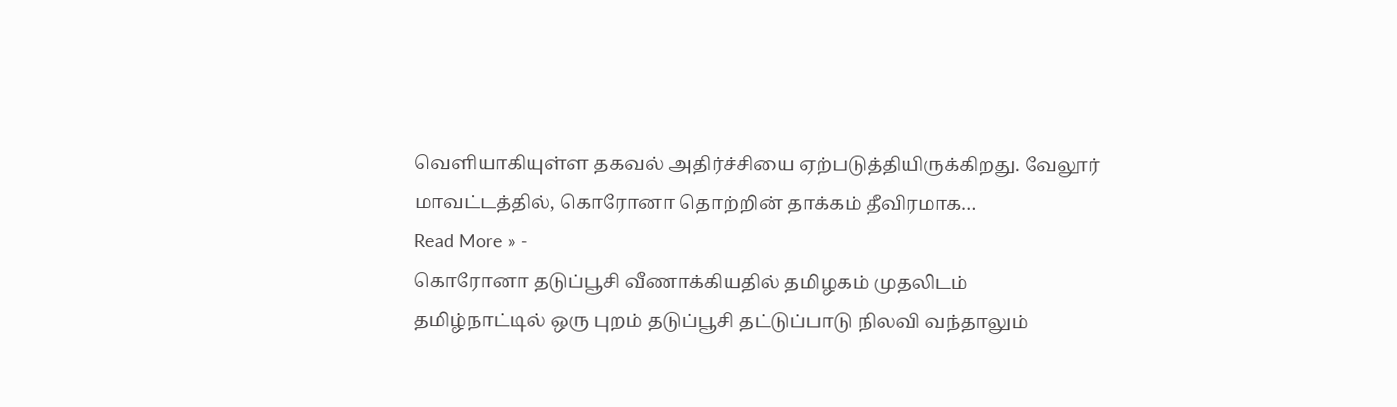வெளியாகியுள்ள தகவல் அதிர்ச்சியை ஏற்படுத்தியிருக்கிறது. வேலூர் மாவட்டத்தில், கொரோனா தொற்றின் தாக்கம் தீவிரமாக…
Read More » -
கொரோனா தடுப்பூசி வீணாக்கியதில் தமிழகம் முதலிடம்
தமிழ்நாட்டில் ஒரு புறம் தடுப்பூசி தட்டுப்பாடு நிலவி வந்தாலும்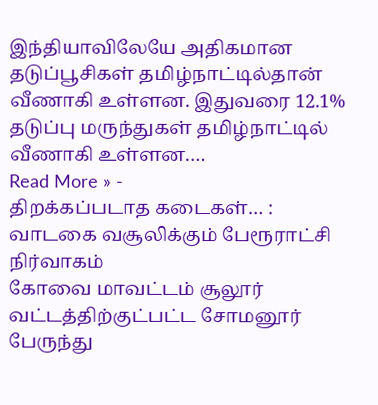இந்தியாவிலேயே அதிகமான தடுப்பூசிகள் தமிழ்நாட்டில்தான் வீணாகி உள்ளன. இதுவரை 12.1% தடுப்பு மருந்துகள் தமிழ்நாட்டில் வீணாகி உள்ளன.…
Read More » -
திறக்கப்படாத கடைகள்… : வாடகை வசூலிக்கும் பேரூராட்சி நிர்வாகம்
கோவை மாவட்டம் சூலூர் வட்டத்திற்குட்பட்ட சோமனூர் பேருந்து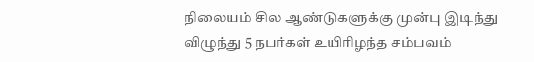நிலையம் சில ஆண்டுகளுக்கு முன்பு இடிந்து விழுந்து 5 நபர்கள் உயிரிழந்த சம்பவம்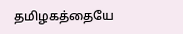தமிழகத்தையே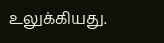உலுக்கியது.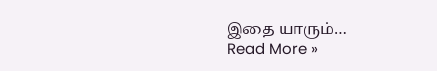இதை யாரும்…
Read More »